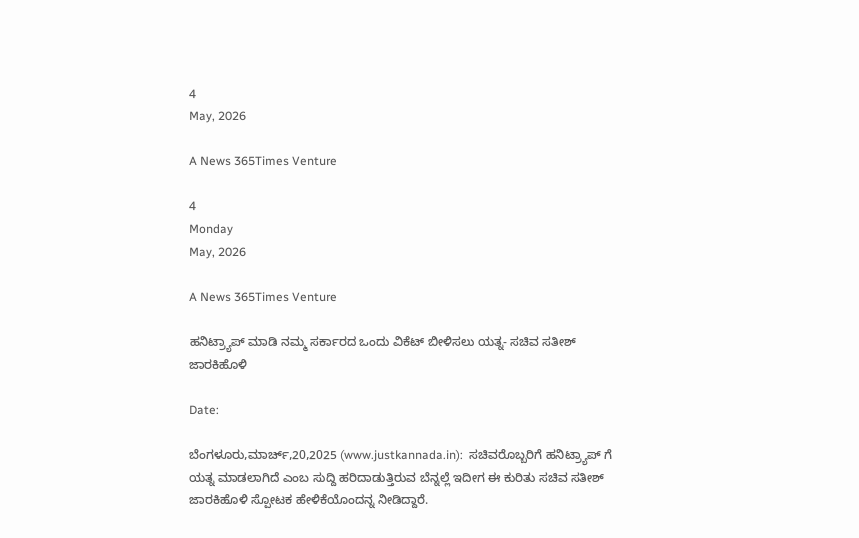4
May, 2026

A News 365Times Venture

4
Monday
May, 2026

A News 365Times Venture

ಹನಿಟ್ರ್ಯಾಪ್ ಮಾಡಿ ನಮ್ಮ ಸರ್ಕಾರದ ಒಂದು ವಿಕೆಟ್ ಬೀಳಿಸಲು ಯತ್ನ- ಸಚಿವ ಸತೀಶ್ ಜಾರಕಿಹೊಳಿ

Date:

ಬೆಂಗಳೂರು,ಮಾರ್ಚ್,20,2025 (www.justkannada.in):  ಸಚಿವರೊಬ್ಬರಿಗೆ ಹನಿಟ್ರ್ಯಾಪ್ ಗೆ ಯತ್ನ ಮಾಡಲಾಗಿದೆ ಎಂಬ ಸುದ್ದಿ ಹರಿದಾಡುತ್ತಿರುವ ಬೆನ್ನಲ್ಲೆ ಇದೀಗ ಈ ಕುರಿತು ಸಚಿವ ಸತೀಶ್ ಜಾರಕಿಹೊಳಿ ಸ್ಪೋಟಕ ಹೇಳಿಕೆಯೊಂದನ್ನ ನೀಡಿದ್ದಾರೆ.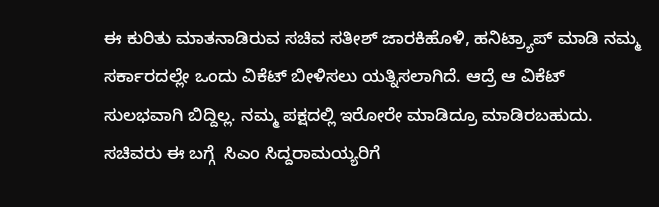ಈ ಕುರಿತು ಮಾತನಾಡಿರುವ ಸಚಿವ ಸತೀಶ್ ಜಾರಕಿಹೊಳಿ, ಹನಿಟ್ರ್ಯಾಪ್ ಮಾಡಿ ನಮ್ಮ ಸರ್ಕಾರದಲ್ಲೇ ಒಂದು ವಿಕೆಟ್ ಬೀಳಿಸಲು ಯತ್ನಿಸಲಾಗಿದೆ. ಆದ್ರೆ ಆ ವಿಕೆಟ್ ಸುಲಭವಾಗಿ ಬಿದ್ದಿಲ್ಲ. ನಮ್ಮ ಪಕ್ಷದಲ್ಲಿ ಇರೋರೇ ಮಾಡಿದ್ರೂ ಮಾಡಿರಬಹುದು. ಸಚಿವರು ಈ ಬಗ್ಗೆ  ಸಿಎಂ ಸಿದ್ದರಾಮಯ್ಯರಿಗೆ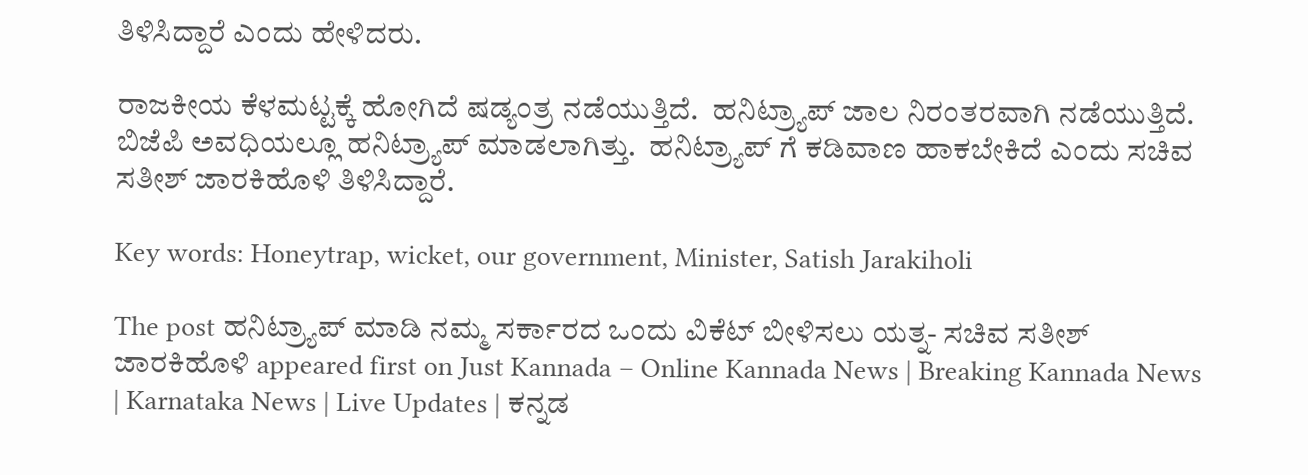ತಿಳಿಸಿದ್ದಾರೆ ಎಂದು ಹೇಳಿದರು.

ರಾಜಕೀಯ ಕೆಳಮಟ್ಟಕ್ಕೆ ಹೋಗಿದೆ ಷಡ್ಯಂತ್ರ ನಡೆಯುತ್ತಿದೆ.  ಹನಿಟ್ರ್ಯಾಪ್ ಜಾಲ ನಿರಂತರವಾಗಿ ನಡೆಯುತ್ತಿದೆ. ಬಿಜೆಪಿ ಅವಧಿಯಲ್ಲೂ ಹನಿಟ್ರ್ಯಾಪ್ ಮಾಡಲಾಗಿತ್ತು.  ಹನಿಟ್ರ್ಯಾಪ್ ಗೆ ಕಡಿವಾಣ ಹಾಕಬೇಕಿದೆ ಎಂದು ಸಚಿವ ಸತೀಶ್ ಜಾರಕಿಹೊಳಿ ತಿಳಿಸಿದ್ದಾರೆ.

Key words: Honeytrap, wicket, our government, Minister, Satish Jarakiholi

The post ಹನಿಟ್ರ್ಯಾಪ್ ಮಾಡಿ ನಮ್ಮ ಸರ್ಕಾರದ ಒಂದು ವಿಕೆಟ್ ಬೀಳಿಸಲು ಯತ್ನ- ಸಚಿವ ಸತೀಶ್ ಜಾರಕಿಹೊಳಿ appeared first on Just Kannada – Online Kannada News | Breaking Kannada News | Karnataka News | Live Updates | ಕನ್ನಡ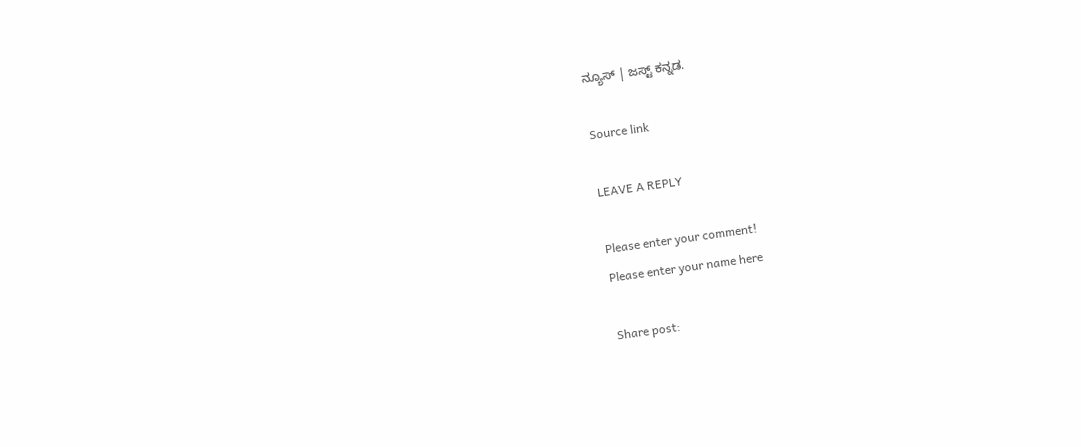ನ್ಯೂಸ್ | ಜಸ್ಟ್ ಕನ್ನಡ.

Source link

LEAVE A REPLY

Please enter your comment!
Please enter your name here

Share post: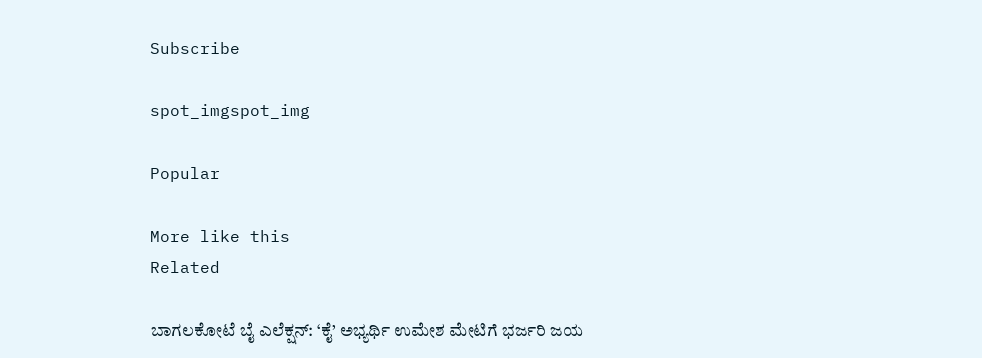Subscribe

spot_imgspot_img

Popular

More like this
Related

ಬಾಗಲಕೋಟೆ ಬೈ ಎಲೆಕ್ಷನ್: ‘ಕೈ’ ಅಭ್ಯರ್ಥಿ ಉಮೇಶ ಮೇಟಿಗೆ ಭರ್ಜರಿ ಜಯ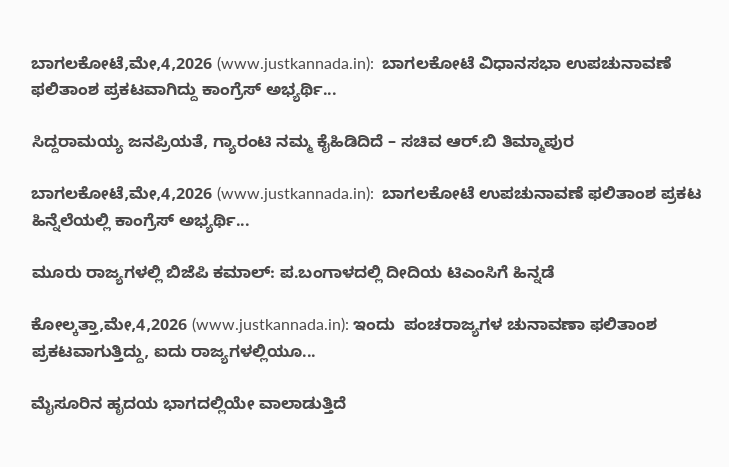ಬಾಗಲಕೋಟೆ,ಮೇ,4,2026 (www.justkannada.in):  ಬಾಗಲಕೋಟೆ ವಿಧಾನಸಭಾ ಉಪಚುನಾವಣೆ ಫಲಿತಾಂಶ ಪ್ರಕಟವಾಗಿದ್ದು ಕಾಂಗ್ರೆಸ್ ಅಭ್ಯರ್ಥಿ...

ಸಿದ್ದರಾಮಯ್ಯ ಜನಪ್ರಿಯತೆ, ಗ್ಯಾರಂಟಿ ನಮ್ಮ ಕೈಹಿಡಿದಿದೆ – ಸಚಿವ ಆರ್.ಬಿ ತಿಮ್ಮಾಪುರ

ಬಾಗಲಕೋಟೆ,ಮೇ,4,2026 (www.justkannada.in):  ಬಾಗಲಕೋಟೆ ಉಪಚುನಾವಣೆ ಫಲಿತಾಂಶ ಪ್ರಕಟ ಹಿನ್ನೆಲೆಯಲ್ಲಿ ಕಾಂಗ್ರೆಸ್ ಅಭ್ಯರ್ಥಿ...

ಮೂರು ರಾಜ್ಯಗಳಲ್ಲಿ ಬಿಜೆಪಿ ಕಮಾಲ್: ಪ.ಬಂಗಾಳದಲ್ಲಿ ದೀದಿಯ ಟಿಎಂಸಿಗೆ ಹಿನ್ನಡೆ

ಕೋಲ್ಕತ್ತಾ,ಮೇ,4,2026 (www.justkannada.in): ಇಂದು  ಪಂಚರಾಜ್ಯಗಳ ಚುನಾವಣಾ ಫಲಿತಾಂಶ ಪ್ರಕಟವಾಗುತ್ತಿದ್ದು, ಐದು ರಾಜ್ಯಗಳಲ್ಲಿಯೂ...

ಮೈಸೂರಿನ ಹೃದಯ ಭಾಗದಲ್ಲಿಯೇ ವಾಲಾಡುತ್ತಿದೆ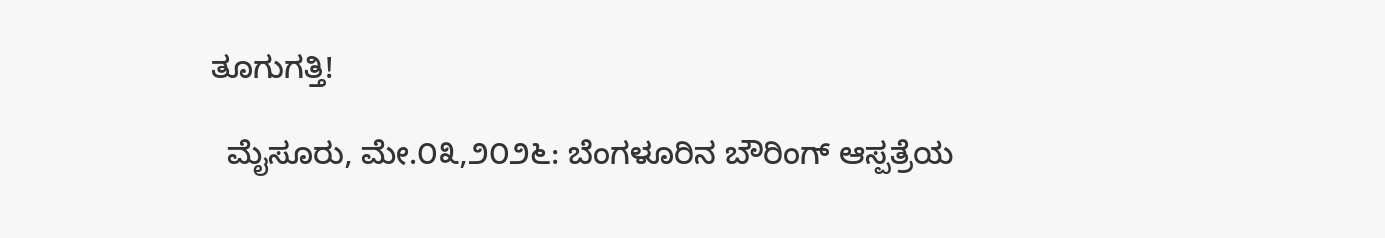ತೂಗುಗತ್ತಿ!

  ಮೈಸೂರು, ಮೇ.೦೩,೨೦೨೬: ಬೆಂಗಳೂರಿನ ಬೌರಿಂಗ್ ಆಸ್ಪತ್ರೆಯ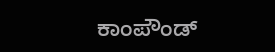ಕಾಂಪೌಂಡ್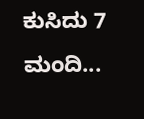ಕುಸಿದು 7 ಮಂದಿ...